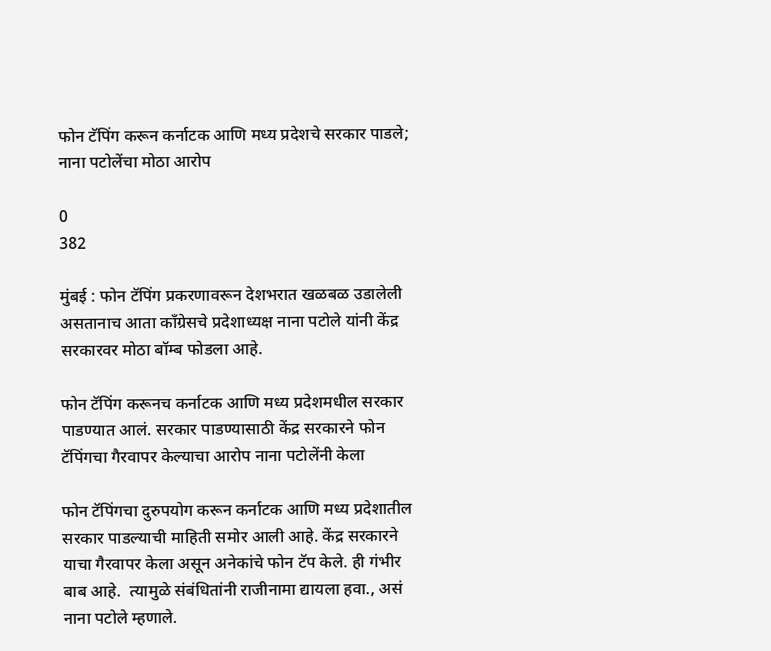फोन टॅपिंग करून कर्नाटक आणि मध्य प्रदेशचे सरकार पाडले; नाना पटोलेंचा मोठा आरोप

0
382

मुंबई : फोन टॅपिंग प्रकरणावरून देशभरात खळबळ उडालेली असतानाच आता काँग्रेसचे प्रदेशाध्यक्ष नाना पटोले यांनी केंद्र सरकारवर मोठा बॉम्ब फोडला आहे.

फोन टॅपिंग करूनच कर्नाटक आणि मध्य प्रदेशमधील सरकार पाडण्यात आलं. सरकार पाडण्यासाठी केंद्र सरकारने फोन टॅपिंगचा गैरवापर केल्याचा आरोप नाना पटोलेंनी केला

फोन टॅपिंगचा दुरुपयोग करून कर्नाटक आणि मध्य प्रदेशातील सरकार पाडल्याची माहिती समोर आली आहे. केंद्र सरकारने याचा गैरवापर केला असून अनेकांचे फोन टॅप केले. ही गंभीर बाब आहे.  त्यामुळे संबंधितांनी राजीनामा द्यायला हवा., असं नाना पटोले म्हणाले.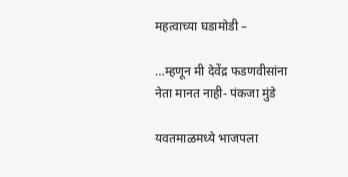महत्वाच्या घडामोडी –

…म्हणून मी देवेंद्र फडणवीसांना नेता मानत नाही- पंकजा मुंडे

यवतमाळमध्ये भाजपला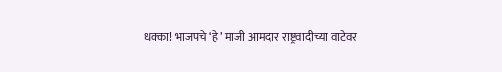धक्का! भाजपचे ‘हे’ माजी आमदार राष्ट्रवादीच्या वाटेवर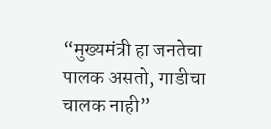“मुख्यमंत्री हा जनतेचा पालक असतो, गाडीचा चालक नाही”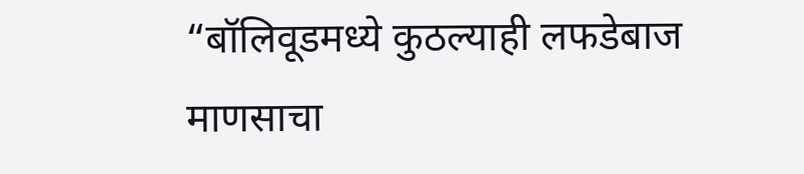“बॉलिवूडमध्ये कुठल्याही लफडेबाज माणसाचा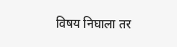विषय निघाला तर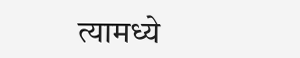त्यामध्ये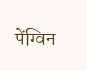पेंग्विन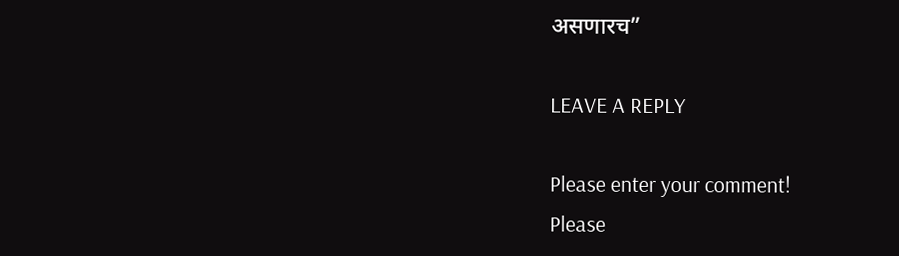असणारच”

LEAVE A REPLY

Please enter your comment!
Please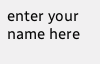enter your name here